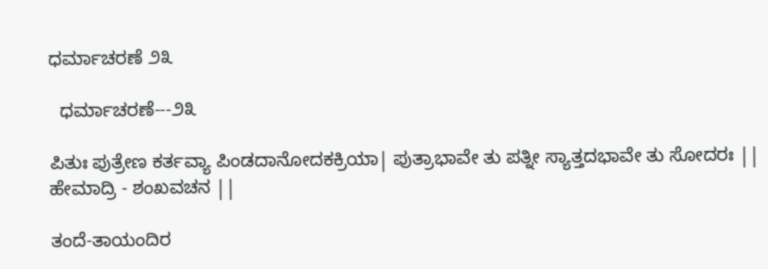ಧರ್ಮಾಚರಣೆ ೨೩

  ಧರ್ಮಾಚರಣೆ---೨೩

ಪಿತುಃ ಪುತ್ರೇಣ ಕರ್ತವ್ಯಾ ಪಿಂಡದಾನೋದಕಕ್ರಿಯಾ| ಪುತ್ರಾಭಾವೇ ತು ಪತ್ನೀ ಸ್ಯಾತ್ತದಭಾವೇ ತು ಸೋದರಃ || ಹೇಮಾದ್ರಿ - ಶಂಖವಚನ ||

ತಂದೆ-ತಾಯಂದಿರ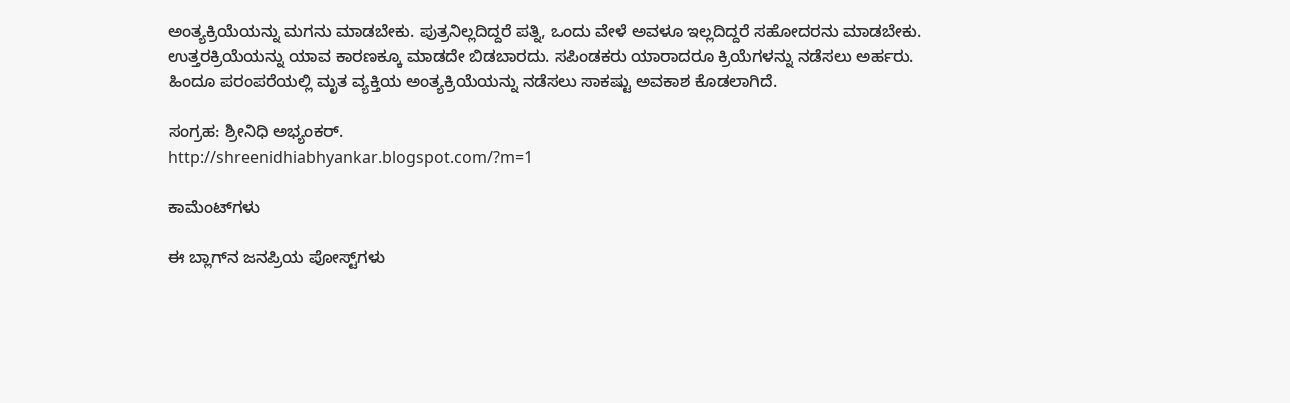ಅಂತ್ಯಕ್ರಿಯೆಯನ್ನು ಮಗನು ಮಾಡಬೇಕು. ಪುತ್ರನಿಲ್ಲದಿದ್ದರೆ ಪತ್ನಿ, ಒಂದು ವೇಳೆ ಅವಳೂ ಇಲ್ಲದಿದ್ದರೆ ಸಹೋದರನು ಮಾಡಬೇಕು.
ಉತ್ತರಕ್ರಿಯೆಯನ್ನು ಯಾವ ಕಾರಣಕ್ಕೂ ಮಾಡದೇ ಬಿಡಬಾರದು. ಸಪಿಂಡಕರು ಯಾರಾದರೂ ಕ್ರಿಯೆಗಳನ್ನು ನಡೆಸಲು ಅರ್ಹರು. ಹಿಂದೂ ಪರಂಪರೆಯಲ್ಲಿ ಮೃತ ವ್ಯಕ್ತಿಯ ಅಂತ್ಯಕ್ರಿಯೆಯನ್ನು ನಡೆಸಲು ಸಾಕಷ್ಟು ಅವಕಾಶ ಕೊಡಲಾಗಿದೆ.

ಸಂಗ್ರಹ: ಶ್ರೀನಿಧಿ ಅಭ್ಯಂಕರ್.
http://shreenidhiabhyankar.blogspot.com/?m=1

ಕಾಮೆಂಟ್‌ಗಳು

ಈ ಬ್ಲಾಗ್‌ನ ಜನಪ್ರಿಯ ಪೋಸ್ಟ್‌ಗಳು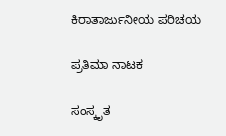ಕಿರಾತಾರ್ಜುನೀಯ ಪರಿಚಯ

ಪ್ರತಿಮಾ ನಾಟಕ

ಸಂಸ್ಕೃತ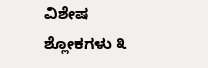ವಿಶೇಷ ಶ್ಲೋಕಗಳು ೩